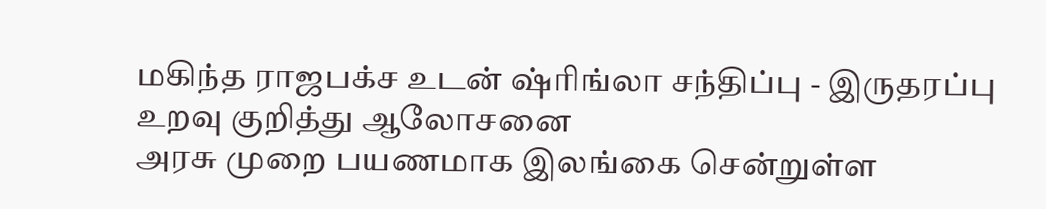மகிந்த ராஜபக்ச உடன் ஷ்ரிங்லா சந்திப்பு - இருதரப்பு உறவு குறித்து ஆலோசனை
அரசு முறை பயணமாக இலங்கை சென்றுள்ள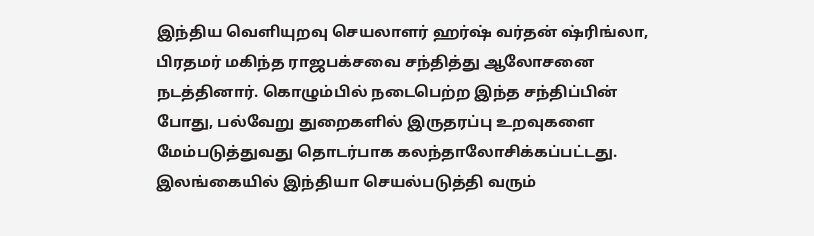இந்திய வெளியுறவு செயலாளர் ஹர்ஷ் வர்தன் ஷ்ரிங்லா, பிரதமர் மகிந்த ராஜபக்சவை சந்தித்து ஆலோசனை நடத்தினார். கொழும்பில் நடைபெற்ற இந்த சந்திப்பின் போது, பல்வேறு துறைகளில் இருதரப்பு உறவுகளை மேம்படுத்துவது தொடர்பாக கலந்தாலோசிக்கப்பட்டது. இலங்கையில் இந்தியா செயல்படுத்தி வரும்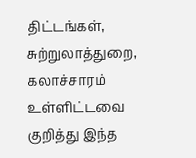திட்டங்கள், சுற்றுலாத்துறை, கலாச்சாரம் உள்ளிட்டவை குறித்து இந்த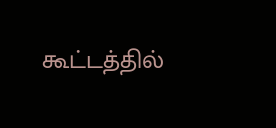கூட்டத்தில்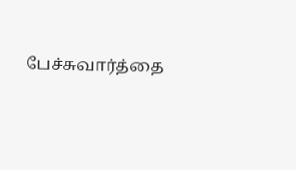பேச்சுவார்த்தை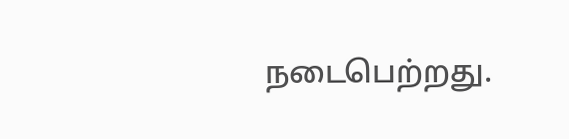நடைபெற்றது.